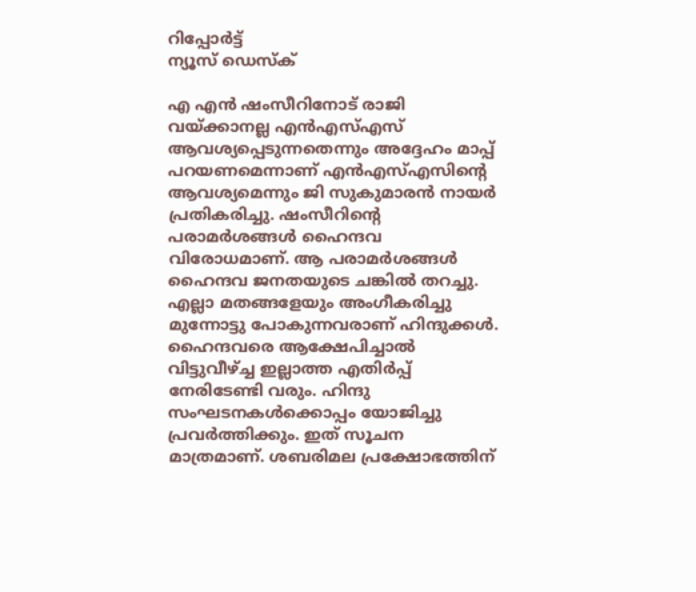റിപ്പോര്‍ട്ട്
ന്യൂസ് ഡെസ്ക്

എ എൻ ഷംസീറിനോട് രാജി വയ്ക്കാനല്ല എൻഎസ്എസ് ആവശ്യപ്പെടുന്നതെന്നും അദ്ദേഹം മാപ്പ് പറയണമെന്നാണ് എൻഎസ്എസിന്റെ ആവശ്യമെന്നും ജി സുകുമാരൻ നായർ പ്രതികരിച്ചു. ഷംസീറിന്റെ പരാമർശങ്ങൾ ഹൈന്ദവ വിരോധമാണ്. ആ പരാമർശങ്ങൾ ഹൈന്ദവ ജനതയുടെ ചങ്കിൽ തറച്ചു. എല്ലാ മതങ്ങളേയും അംഗീകരിച്ചു മുന്നോട്ടു പോകുന്നവരാണ് ഹിന്ദുക്കൾ. ഹൈന്ദവരെ ആക്ഷേപിച്ചാൽ വിട്ടുവീഴ്ച്ച ഇല്ലാത്ത എതിർപ്പ് നേരിടേണ്ടി വരും. ഹിന്ദു സംഘടനകൾക്കൊപ്പം യോജിച്ചു പ്രവർത്തിക്കും. ഇത് സൂചന മാത്രമാണ്. ശബരിമല പ്രക്ഷോഭത്തിന്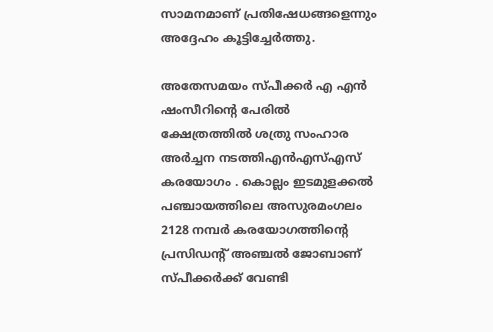സാമനമാണ് പ്രതിഷേധങ്ങളെന്നും അദ്ദേഹം കൂട്ടിച്ചേർത്തു.

അതേസമയം സ്പീക്കർ എ എൻ ഷംസീറിന്റെ പേരിൽ ക്ഷേത്രത്തിൽ ശത്രു സംഹാര അർച്ചന നടത്തിഎൻഎസ്എസ് കരയോഗം . കൊല്ലം ഇടമുളക്കൽ പഞ്ചായത്തിലെ അസുരമംഗലം 2128 നമ്പർ കരയോഗത്തിന്റെ പ്രസിഡന്റ് അഞ്ചൽ ജോബാണ് സ്പീക്കർക്ക് വേണ്ടി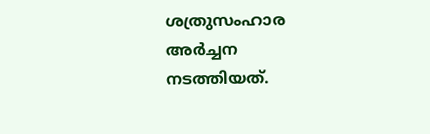ശത്രുസംഹാര അർച്ചന നടത്തിയത്.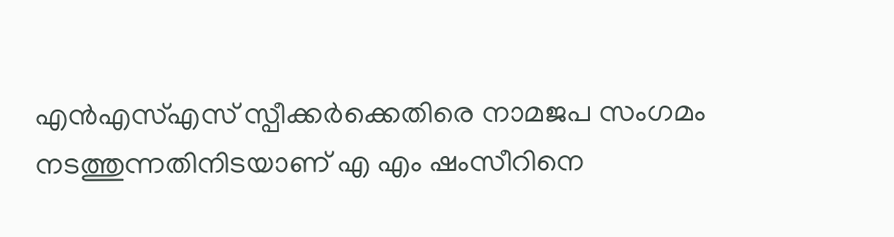എൻഎസ്എസ് സ്പീക്കർക്കെതിരെ നാമജപ സംഗമം നടത്തുന്നതിനിടയാണ് എ എം ഷംസീറിനെ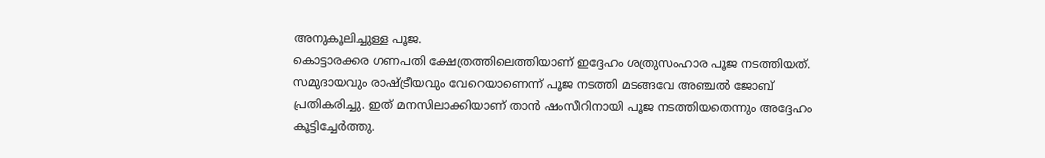അനുകൂലിച്ചുള്ള പൂജ.
കൊട്ടാരക്കര ഗണപതി ക്ഷേത്രത്തിലെത്തിയാണ് ഇദ്ദേഹം ശത്രുസംഹാര പൂജ നടത്തിയത്. സമുദായവും രാഷ്ട്രീയവും വേറെയാണെന്ന് പൂജ നടത്തി മടങ്ങവേ അഞ്ചൽ ജോബ് പ്രതികരിച്ചു. ഇത് മനസിലാക്കിയാണ് താൻ ഷംസീറിനായി പൂജ നടത്തിയതെന്നും അദ്ദേഹം കൂട്ടിച്ചേർത്തു.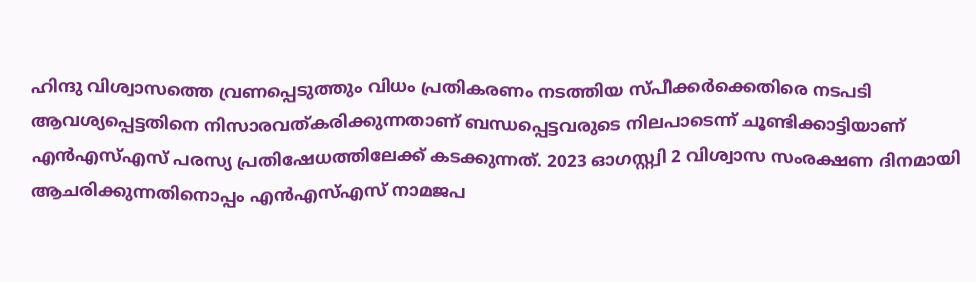ഹിന്ദു വിശ്വാസത്തെ വ്രണപ്പെടുത്തും വിധം പ്രതികരണം നടത്തിയ സ്പീക്കർക്കെതിരെ നടപടി ആവശ്യപ്പെട്ടതിനെ നിസാരവത്കരിക്കുന്നതാണ് ബന്ധപ്പെട്ടവരുടെ നിലപാടെന്ന് ചൂണ്ടിക്കാട്ടിയാണ് എൻഎസ്എസ് പരസ്യ പ്രതിഷേധത്തിലേക്ക് കടക്കുന്നത്. 2023 ഓഗസ്റ്റ്വി 2 വിശ്വാസ സംരക്ഷണ ദിനമായി ആചരിക്കുന്നതിനൊപ്പം എൻഎസ്എസ് നാമജപ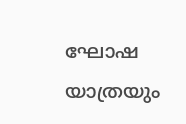ഘോഷ യാത്രയും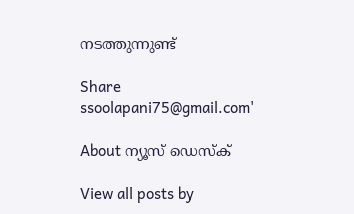നടത്തുന്നുണ്ട്

Share
ssoolapani75@gmail.com'

About ന്യൂസ് ഡെസ്ക്

View all posts by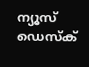ന്യൂസ് ഡെസ്ക്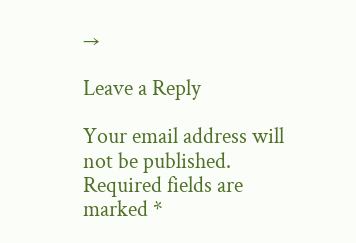→

Leave a Reply

Your email address will not be published. Required fields are marked *